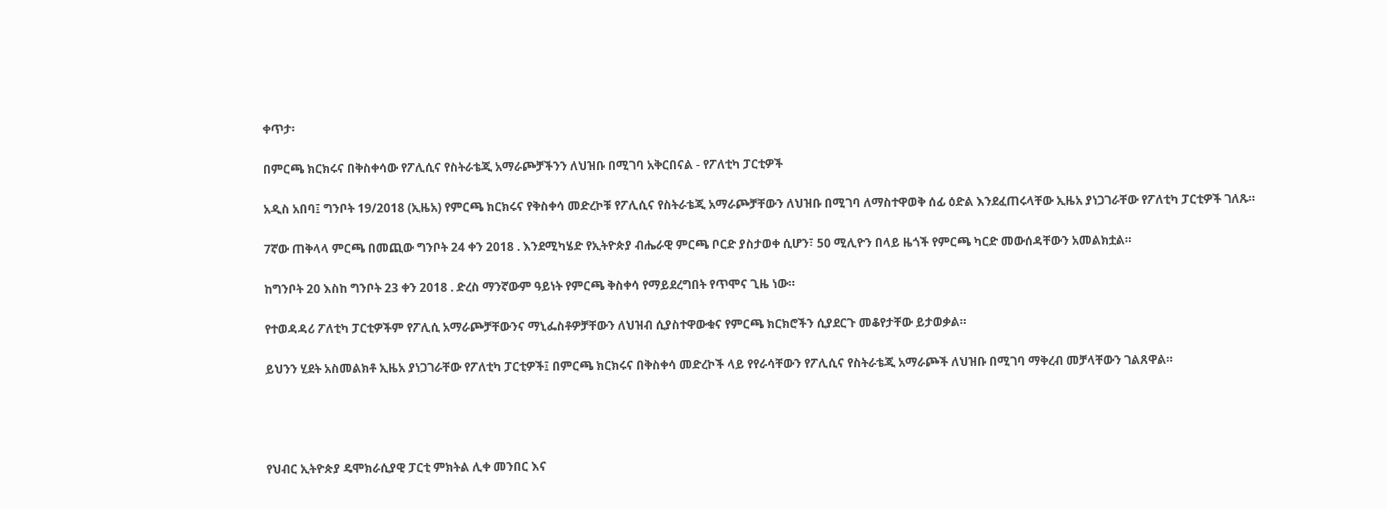ቀጥታ፡

በምርጫ ክርክሩና በቅስቀሳው የፖሊሲና የስትራቴጂ አማራጮቻችንን ለህዝቡ በሚገባ አቅርበናል - የፖለቲካ ፓርቲዎች

አዲስ አበባ፤ ግንቦት 19/2018 (ኢዜአ) የምርጫ ክርክሩና የቅስቀሳ መድረኮቹ የፖሊሲና የስትራቴጂ አማራጮቻቸውን ለህዝቡ በሚገባ ለማስተዋወቅ ሰፊ ዕድል እንደፈጠሩላቸው ኢዜአ ያነጋገራቸው የፖለቲካ ፓርቲዎች ገለጹ።

7ኛው ጠቅላላ ምርጫ በመጪው ግንቦት 24 ቀን 2018 . እንደሚካሄድ የኢትዮጵያ ብሔራዊ ምርጫ ቦርድ ያስታወቀ ሲሆን፣ 50 ሚሊዮን በላይ ዜጎች የምርጫ ካርድ መውሰዳቸውን አመልክቷል።

ከግንቦት 20 እስከ ግንቦት 23 ቀን 2018 . ድረስ ማንኛውም ዓይነት የምርጫ ቅስቀሳ የማይደረግበት የጥሞና ጊዜ ነው።

የተወዳዳሪ ፖለቲካ ፓርቲዎችም የፖሊሲ አማራጮቻቸውንና ማኒፌስቶዎቻቸውን ለህዝብ ሲያስተዋውቁና የምርጫ ክርክሮችን ሲያደርጉ መቆየታቸው ይታወቃል።

ይህንን ሂደት አስመልክቶ ኢዜአ ያነጋገራቸው የፖለቲካ ፓርቲዎች፤ በምርጫ ክርክሩና በቅስቀሳ መድረኮች ላይ የየራሳቸውን የፖሊሲና የስትራቴጂ አማራጮች ለህዝቡ በሚገባ ማቅረብ መቻላቸውን ገልጸዋል።




የህብር ኢትዮጵያ ዴሞክራሲያዊ ፓርቲ ምክትል ሊቀ መንበር እና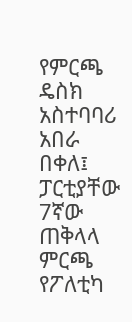የምርጫ ዴስክ አስተባባሪ አበራ በቀለ፤ ፓርቲያቸው 7ኛው ጠቅላላ ምርጫ የፖለቲካ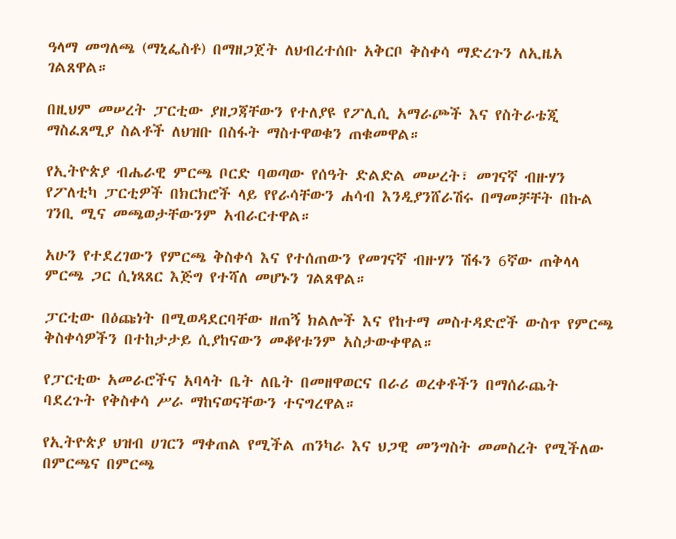ዓላማ መግለጫ (ማኒፌስቶ) በማዘጋጀት ለህብረተሰቡ አቅርቦ ቅስቀሳ ማድረጉን ለኢዜአ ገልጸዋል።

በዚህም መሠረት ፓርቲው ያዘጋጃቸውን የተለያዩ የፖሊሲ አማራጮች እና የስትራቴጂ ማስፈጸሚያ ስልቶች ለህዝቡ በስፋት ማስተዋወቁን ጠቁመዋል።

የኢትዮጵያ ብሔራዊ ምርጫ ቦርድ ባወጣው የሰዓት ድልድል መሠረት፣ መገናኛ ብዙሃን የፖለቲካ ፓርቲዎች በክርክሮች ላይ የየራሳቸውን ሐሳብ እንዲያንሸራሽሩ በማመቻቸት በኩል ገንቢ ሚና መጫወታቸውንም አብራርተዋል።

አሁን የተደረገውን የምርጫ ቅስቀሳ እና የተሰጠውን የመገናኛ ብዙሃን ሽፋን 6ኛው ጠቅላላ ምርጫ ጋር ሲነጻጸር እጅግ የተሻለ መሆኑን ገልጸዋል።

ፓርቲው በዕጩነት በሚወዳደርባቸው ዘጠኝ ክልሎች እና የከተማ መስተዳድሮች ውስጥ የምርጫ ቅስቀሳዎችን በተከታታይ ሲያከናውን መቆየቱንም አስታውቀዋል።

የፓርቲው አመራሮችና አባላት ቤት ለቤት በመዘዋወርና በራሪ ወረቀቶችን በማሰራጨት ባደረጉት የቅስቀሳ ሥራ ማከናወናቸውን ተናግረዋል።

የኢትዮጵያ ህዝብ ሀገርን ማቀጠል የሚችል ጠንካራ እና ህጋዊ መንግስት መመስረት የሚችለው በምርጫና በምርጫ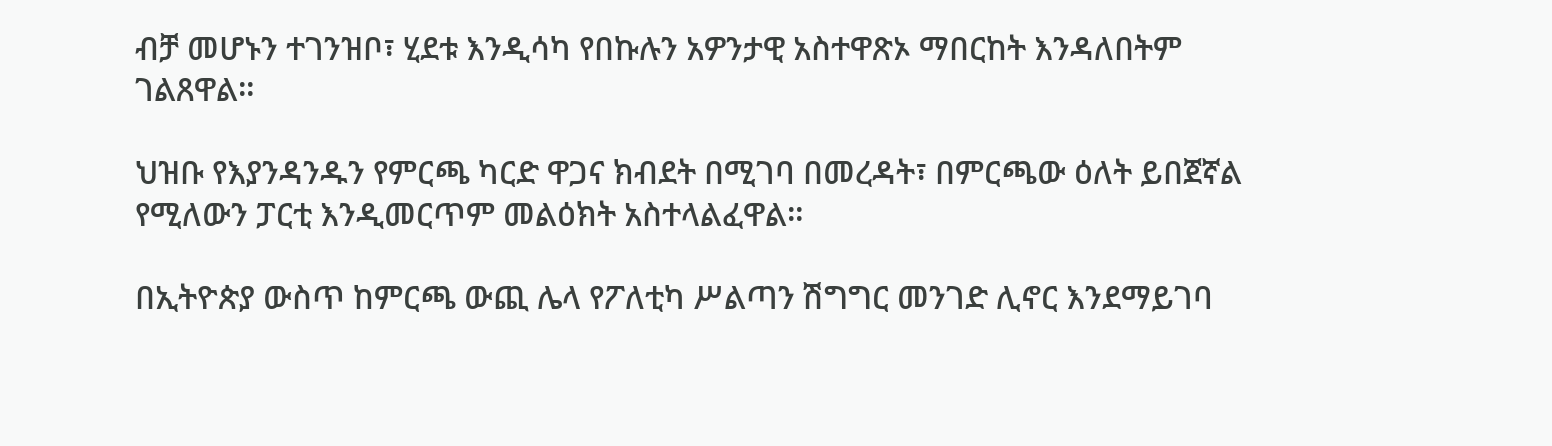ብቻ መሆኑን ተገንዝቦ፣ ሂደቱ እንዲሳካ የበኩሉን አዎንታዊ አስተዋጽኦ ማበርከት እንዳለበትም ገልጸዋል።

ህዝቡ የእያንዳንዱን የምርጫ ካርድ ዋጋና ክብደት በሚገባ በመረዳት፣ በምርጫው ዕለት ይበጀኛል የሚለውን ፓርቲ እንዲመርጥም መልዕክት አስተላልፈዋል።

በኢትዮጵያ ውስጥ ከምርጫ ውጪ ሌላ የፖለቲካ ሥልጣን ሽግግር መንገድ ሊኖር እንደማይገባ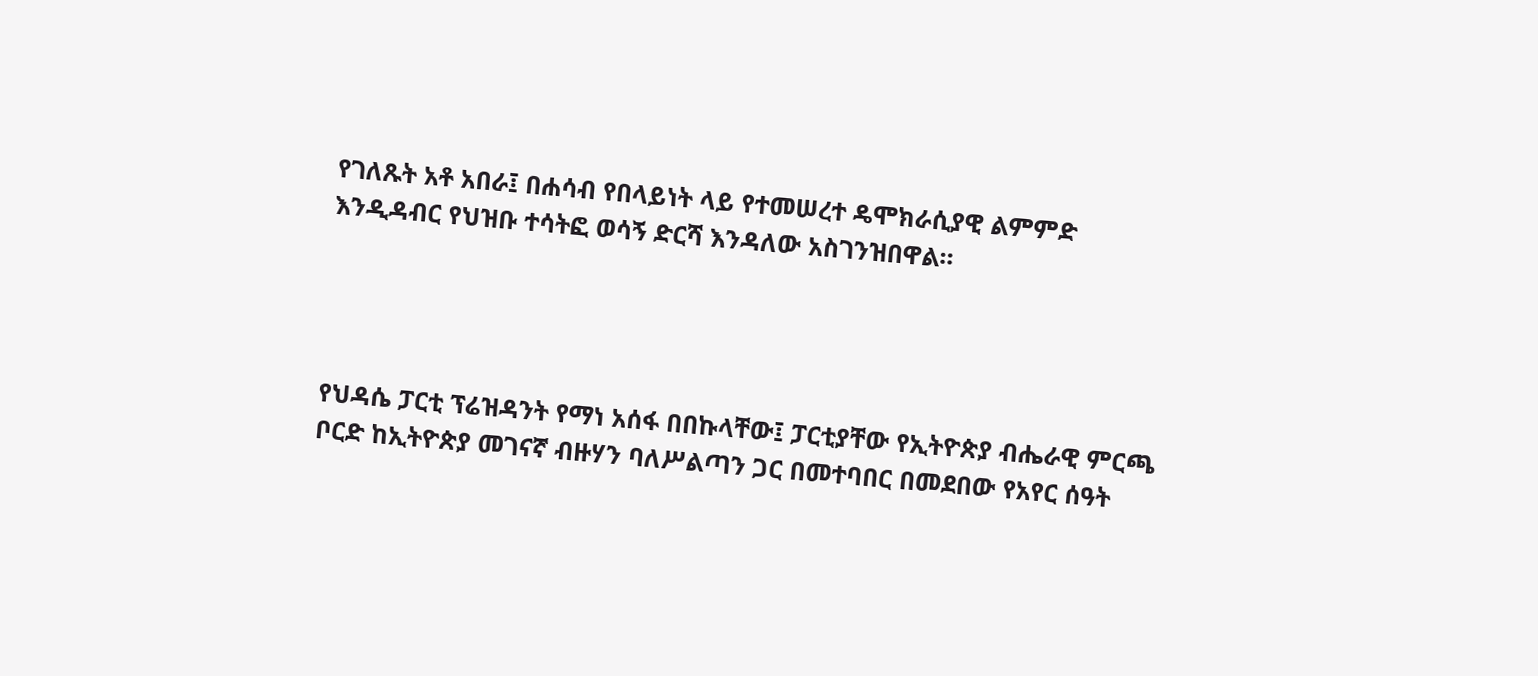የገለጹት አቶ አበራ፤ በሐሳብ የበላይነት ላይ የተመሠረተ ዴሞክራሲያዊ ልምምድ እንዲዳብር የህዝቡ ተሳትፎ ወሳኝ ድርሻ እንዳለው አስገንዝበዋል።




የህዳሴ ፓርቲ ፕሬዝዳንት የማነ አሰፋ በበኩላቸው፤ ፓርቲያቸው የኢትዮጵያ ብሔራዊ ምርጫ ቦርድ ከኢትዮጵያ መገናኛ ብዙሃን ባለሥልጣን ጋር በመተባበር በመደበው የአየር ሰዓት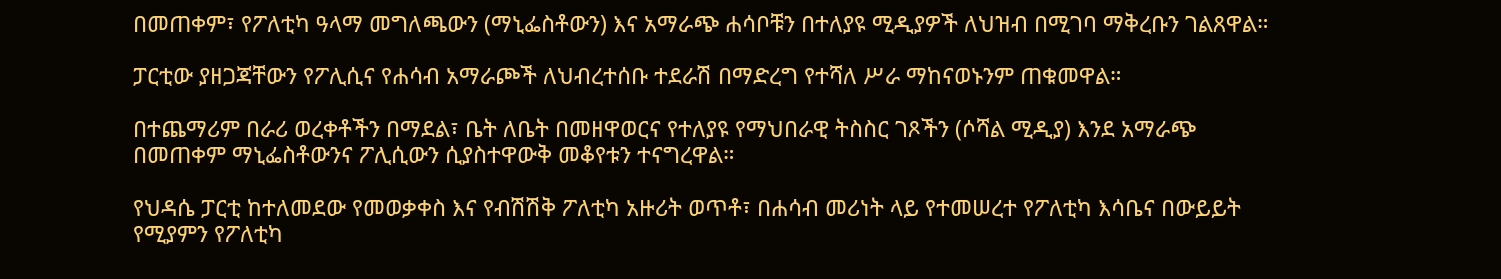በመጠቀም፣ የፖለቲካ ዓላማ መግለጫውን (ማኒፌስቶውን) እና አማራጭ ሐሳቦቹን በተለያዩ ሚዲያዎች ለህዝብ በሚገባ ማቅረቡን ገልጸዋል።

ፓርቲው ያዘጋጃቸውን የፖሊሲና የሐሳብ አማራጮች ለህብረተሰቡ ተደራሽ በማድረግ የተሻለ ሥራ ማከናወኑንም ጠቁመዋል።

በተጨማሪም በራሪ ወረቀቶችን በማደል፣ ቤት ለቤት በመዘዋወርና የተለያዩ የማህበራዊ ትስስር ገጾችን (ሶሻል ሚዲያ) እንደ አማራጭ በመጠቀም ማኒፌስቶውንና ፖሊሲውን ሲያስተዋውቅ መቆየቱን ተናግረዋል።

የህዳሴ ፓርቲ ከተለመደው የመወቃቀስ እና የብሽሽቅ ፖለቲካ አዙሪት ወጥቶ፣ በሐሳብ መሪነት ላይ የተመሠረተ የፖለቲካ እሳቤና በውይይት የሚያምን የፖለቲካ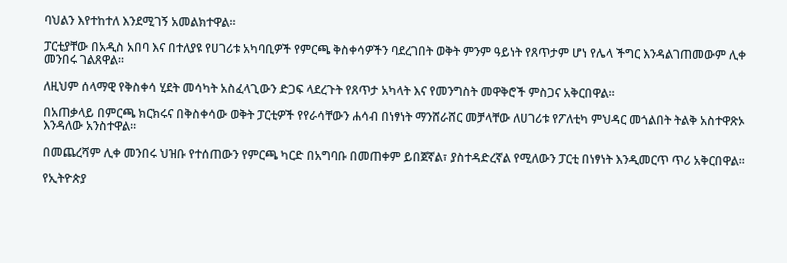ባህልን እየተከተለ እንደሚገኝ አመልክተዋል።

ፓርቲያቸው በአዲስ አበባ እና በተለያዩ የሀገሪቱ አካባቢዎች የምርጫ ቅስቀሳዎችን ባደረገበት ወቅት ምንም ዓይነት የጸጥታም ሆነ የሌላ ችግር እንዳልገጠመውም ሊቀ መንበሩ ገልጸዋል።

ለዚህም ሰላማዊ የቅስቀሳ ሂደት መሳካት አስፈላጊውን ድጋፍ ላደረጉት የጸጥታ አካላት እና የመንግስት መዋቅሮች ምስጋና አቅርበዋል።

በአጠቃላይ በምርጫ ክርክሩና በቅስቀሳው ወቅት ፓርቲዎች የየራሳቸውን ሐሳብ በነፃነት ማንሸራሸር መቻላቸው ለሀገሪቱ የፖለቲካ ምህዳር መጎልበት ትልቅ አስተዋጽኦ እንዳለው አንስተዋል።

በመጨረሻም ሊቀ መንበሩ ህዝቡ የተሰጠውን የምርጫ ካርድ በአግባቡ በመጠቀም ይበጀኛል፣ ያስተዳድረኛል የሚለውን ፓርቲ በነፃነት እንዲመርጥ ጥሪ አቅርበዋል።

የኢትዮጵያ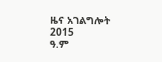ዜና አገልግሎት
2015
ዓ.ም